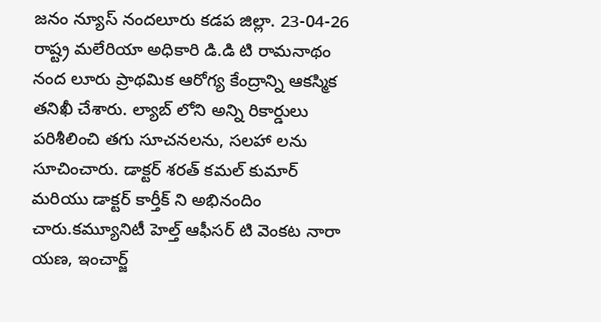జనం న్యూస్ నందలూరు కడప జిల్లా. 23-04-26
రాష్ట్ర మలేరియా అధికారి డి.డి టి రామనాథం నంద లూరు ప్రాథమిక ఆరోగ్య కేంద్రాన్ని ఆకస్మిక తనిఖీ చేశారు. ల్యాబ్ లోని అన్ని రికార్డులు పరిశీలించి తగు సూచనలను, సలహా లను సూచించారు. డాక్టర్ శరత్ కమల్ కుమార్ మరియు డాక్టర్ కార్తీక్ ని అభినందిం చారు.కమ్యూనిటీ హెల్త్ ఆఫీసర్ టి వెంకట నారా యణ, ఇంచార్జ్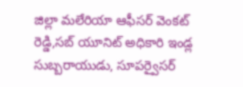జిల్లా మలేరియా ఆఫీసర్ వెంకట్ రెడ్డి,సబ్ యూనిట్ అధికారి ఇండ్ల సుబ్బరాయుడు, సూపర్వైసర్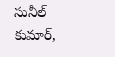సునీల్ కుమార్,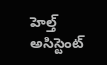హెల్త్ అసిస్టెంట్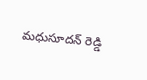మధుసూదన్ రెడ్డి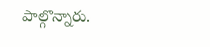పాల్గొన్నారు.